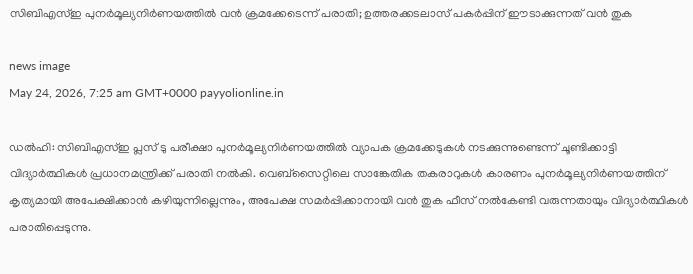സിബിഎസ്ഇ പുനർമൂല്യനിർണയത്തിൽ വൻ ക്രമക്കേടെന്ന് പരാതി; ഉത്തരക്കടലാസ് പകർപ്പിന് ഈടാക്കുന്നത് വൻ തുക

news image
May 24, 2026, 7:25 am GMT+0000 payyolionline.in

ഡൽഹി: സിബിഎസ്ഇ പ്ലസ് ടു പരീക്ഷാ പുനർമൂല്യനിർണയത്തിൽ വ്യാപക ക്രമക്കേടുകൾ നടക്കുന്നുണ്ടെന്ന് ചൂണ്ടിക്കാട്ടി വിദ്യാർത്ഥികൾ പ്രധാനമന്ത്രിക്ക് പരാതി നൽകി. വെബ്സൈറ്റിലെ സാങ്കേതിക തകരാറുകൾ കാരണം പുനർമൂല്യനിർണയത്തിന് കൃത്യമായി അപേക്ഷിക്കാൻ കഴിയുന്നില്ലെന്നും, അപേക്ഷ സമർപ്പിക്കാനായി വൻ തുക ഫീസ് നൽകേണ്ടി വരുന്നതായും വിദ്യാർത്ഥികൾ പരാതിപ്പെടുന്നു.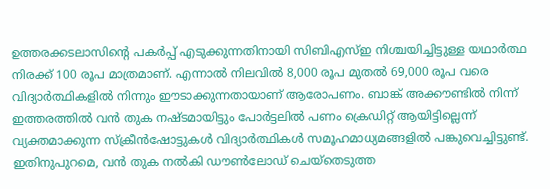ഉത്തരക്കടലാസിന്റെ പകർപ്പ് എടുക്കുന്നതിനായി സിബിഎസ്ഇ നിശ്ചയിച്ചിട്ടുള്ള യഥാർത്ഥ നിരക്ക് 100 രൂപ മാത്രമാണ്. എന്നാൽ നിലവിൽ 8,000 രൂപ മുതൽ 69,000 രൂപ വരെ വിദ്യാർത്ഥികളിൽ നിന്നും ഈടാക്കുന്നതായാണ് ആരോപണം. ബാങ്ക് അക്കൗണ്ടിൽ നിന്ന് ഇത്തരത്തിൽ വൻ തുക നഷ്ടമായിട്ടും പോർട്ടലിൽ പണം ക്രെഡിറ്റ് ആയിട്ടില്ലെന്ന് വ്യക്തമാക്കുന്ന സ്ക്രീൻഷോട്ടുകൾ വിദ്യാർത്ഥികൾ സമൂഹമാധ്യമങ്ങളിൽ പങ്കുവെച്ചിട്ടുണ്ട്. ഇതിനുപുറമെ, വൻ തുക നൽകി ഡൗൺലോഡ് ചെയ്തെടുത്ത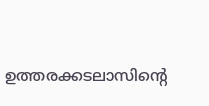ഉത്തരക്കടലാസിന്റെ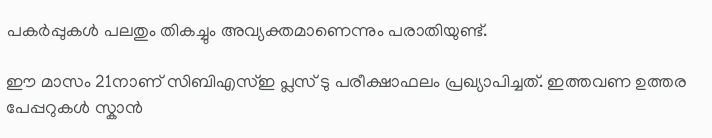പകർപ്പുകൾ പലതും തികച്ചും അവ്യക്തമാണെന്നും പരാതിയുണ്ട്.

ഈ മാസം 21നാണ് സിബിഎസ്ഇ പ്ലസ് ടു പരീക്ഷാഫലം പ്രഖ്യാപിച്ചത്. ഇത്തവണ ഉത്തര പേപ്പറുകൾ സ്കാൻ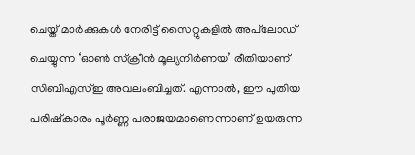ചെയ്ത് മാർക്കുകൾ നേരിട്ട് സൈറ്റുകളിൽ അപ്‌ലോഡ് ചെയ്യുന്ന ‘ഓൺ സ്ക്രീൻ മൂല്യനിർണയ’ രീതിയാണ് സിബിഎസ്ഇ അവലംബിച്ചത്. എന്നാൽ, ഈ പുതിയ പരിഷ്കാരം പൂർണ്ണ പരാജയമാണെന്നാണ് ഉയരുന്ന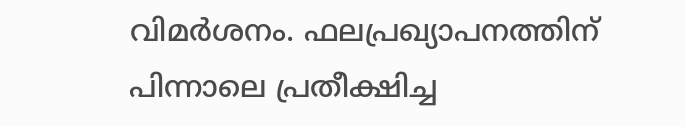വിമർശനം. ഫലപ്രഖ്യാപനത്തിന് പിന്നാലെ പ്രതീക്ഷിച്ച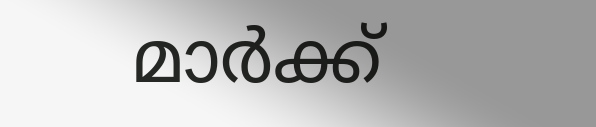മാർക്ക്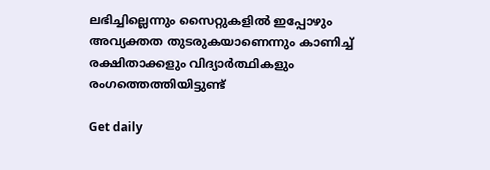ലഭിച്ചില്ലെന്നും സൈറ്റുകളിൽ ഇപ്പോഴും അവ്യക്തത തുടരുകയാണെന്നും കാണിച്ച് രക്ഷിതാക്കളും വിദ്യാർത്ഥികളും രംഗത്തെത്തിയിട്ടുണ്ട്

Get daily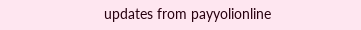updates from payyolionline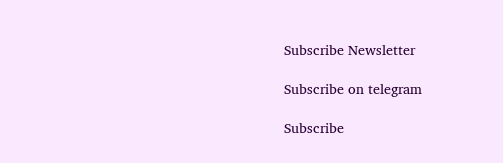Subscribe Newsletter

Subscribe on telegram

Subscribe